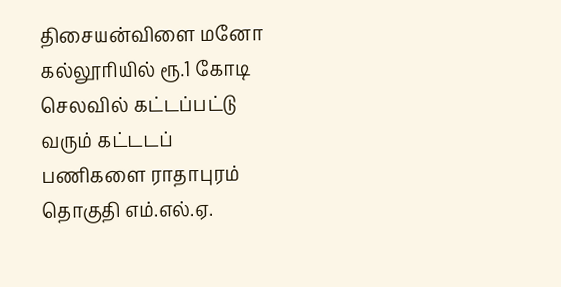திசையன்விளை மனோ கல்லூரியில் ரூ.1 கோடி செலவில் கட்டப்பட்டு வரும் கட்டடப் பணிகளை ராதாபுரம் தொகுதி எம்.எல்.ஏ.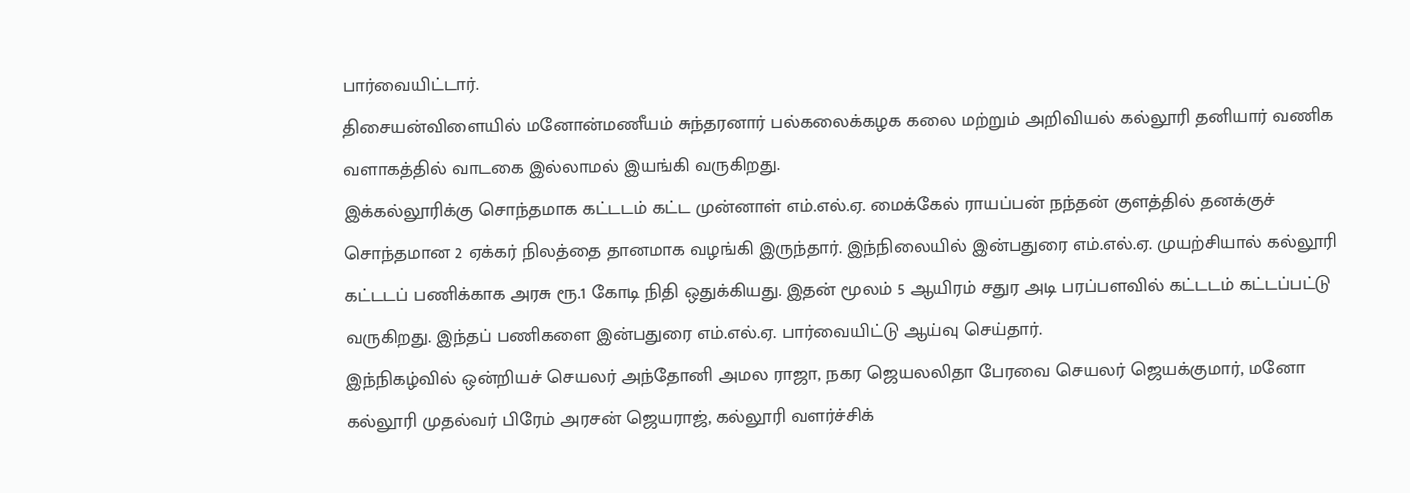பார்வையிட்டார்.
திசையன்விளையில் மனோன்மணீயம் சுந்தரனார் பல்கலைக்கழக கலை மற்றும் அறிவியல் கல்லூரி தனியார் வணிக வளாகத்தில் வாடகை இல்லாமல் இயங்கி வருகிறது.
இக்கல்லூரிக்கு சொந்தமாக கட்டடம் கட்ட முன்னாள் எம்.எல்.ஏ. மைக்கேல் ராயப்பன் நந்தன் குளத்தில் தனக்குச் சொந்தமான 2 ஏக்கர் நிலத்தை தானமாக வழங்கி இருந்தார். இந்நிலையில் இன்பதுரை எம்.எல்.ஏ. முயற்சியால் கல்லூரி கட்டடப் பணிக்காக அரசு ரூ.1 கோடி நிதி ஒதுக்கியது. இதன் மூலம் 5 ஆயிரம் சதுர அடி பரப்பளவில் கட்டடம் கட்டப்பட்டு வருகிறது. இந்தப் பணிகளை இன்பதுரை எம்.எல்.ஏ. பார்வையிட்டு ஆய்வு செய்தார்.
இந்நிகழ்வில் ஒன்றியச் செயலர் அந்தோனி அமல ராஜா, நகர ஜெயலலிதா பேரவை செயலர் ஜெயக்குமார், மனோ கல்லூரி முதல்வர் பிரேம் அரசன் ஜெயராஜ், கல்லூரி வளர்ச்சிக்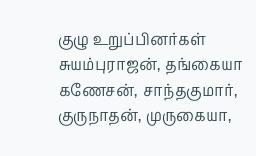குழு உறுப்பினர்கள் சுயம்புராஜன், தங்கையா கணேசன், சாந்தகுமார், குருநாதன், முருகையா,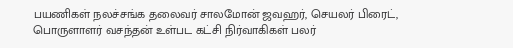பயணிகள் நலச்சங்க தலைவர் சாலமோன் ஜவஹர், செயலர் பிரைட், பொருளாளர் வசந்தன் உள்பட கட்சி நிர்வாகிகள் பலர்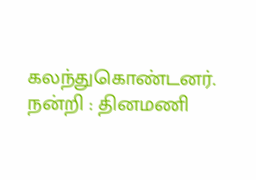கலந்துகொண்டனர்.
நன்றி : தினமணி